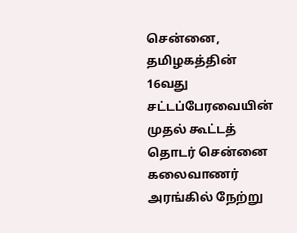சென்னை,
தமிழகத்தின் 16வது சட்டப்பேரவையின் முதல் கூட்டத் தொடர் சென்னை கலைவாணர் அரங்கில் நேற்று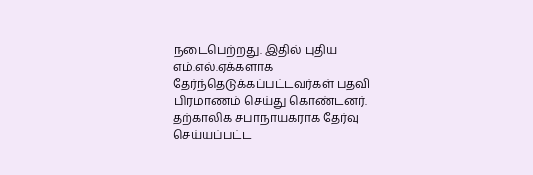நடைபெற்றது. இதில் புதிய எம்.எல்.ஏக்களாக தேர்ந்தெடுக்கப்பட்டவர்கள் பதவி பிரமாணம் செய்து கொண்டனர். தற்காலிக சபாநாயகராக தேர்வு செய்யப்பட்ட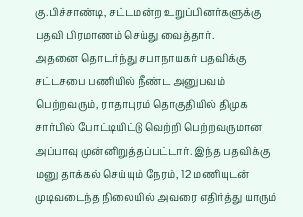கு.பிச்சாண்டி, சட்டமன்ற உறுப்பினர்களுக்கு பதவி பிரமாணம் செய்து வைத்தார்.
அதனை தொடர்ந்து சபாநாயகர் பதவிக்கு சட்டசபை பணியில் நீண்ட அனுபவம் பெற்றவரும், ராதாபுரம் தொகுதியில் திமுக சார்பில் போட்டியிட்டு வெற்றி பெற்றவருமான அப்பாவு முன்னிறுத்தப்பட்டார். இந்த பதவிக்கு மனு தாக்கல் செய்யும் நேரம், 12 மணியுடன் முடிவடைந்த நிலையில் அவரை எதிர்த்து யாரும்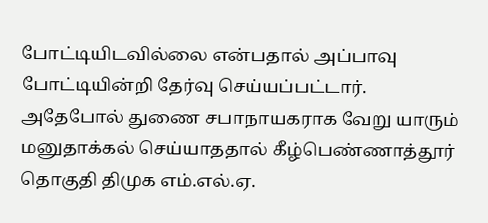போட்டியிடவில்லை என்பதால் அப்பாவு போட்டியின்றி தேர்வு செய்யப்பட்டார்.
அதேபோல் துணை சபாநாயகராக வேறு யாரும் மனுதாக்கல் செய்யாததால் கீழ்பெண்ணாத்தூர் தொகுதி திமுக எம்.எல்.ஏ.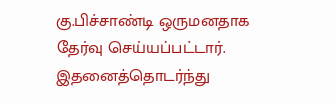கு.பிச்சாண்டி ஒருமனதாக தேர்வு செய்யப்பட்டார். இதனைத்தொடர்ந்து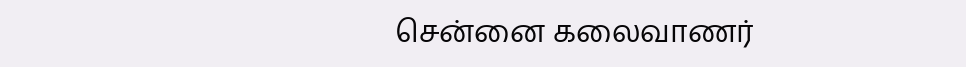சென்னை கலைவாணர்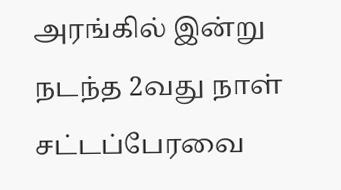அரங்கில் இன்று நடந்த 2வது நாள் சட்டப்பேரவை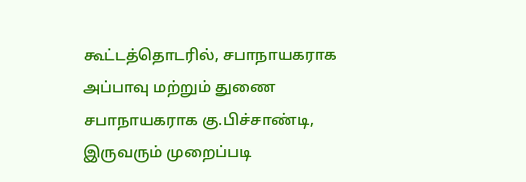கூட்டத்தொடரில், சபாநாயகராக அப்பாவு மற்றும் துணை சபாநாயகராக கு.பிச்சாண்டி, இருவரும் முறைப்படி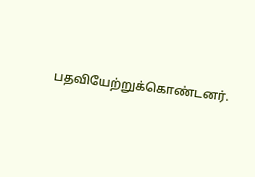பதவியேற்றுக்கொண்டனர்.